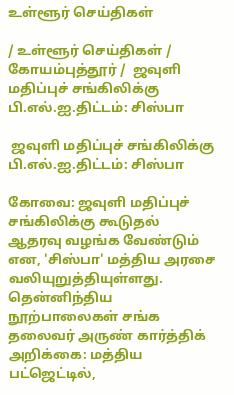உள்ளூர் செய்திகள்

/ உள்ளூர் செய்திகள் / கோயம்புத்தூர் /  ஜவுளி மதிப்புச் சங்கிலிக்கு பி.எல்.ஐ.திட்டம்: சிஸ்பா

 ஜவுளி மதிப்புச் சங்கிலிக்கு பி.எல்.ஐ.திட்டம்: சிஸ்பா

கோவை: ஜவுளி மதிப்புச் சங்கிலிக்கு கூடுதல் ஆதரவு வழங்க வேண்டும் என, 'சிஸ்பா' மத்திய அரசை வலியுறுத்தியுள்ளது. தென்னிந்திய நூற்பாலைகள் சங்க தலைவர் அருண் கார்த்திக் அறிக்கை: மத்திய பட்ஜெட்டில்,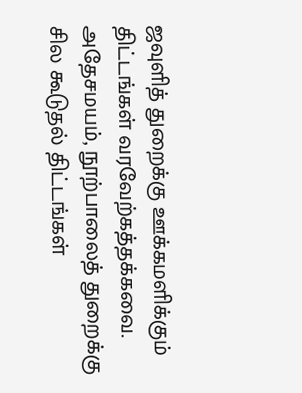ஜவுளித் துறைக்கு ஊக்கமளிக்கும் திட்டங்கள் வரவேற்கத்தக்கவை. அதேசமயம், நூற்பாலைத் துறைக்கு சில கூடுதல் திட்டங்கள்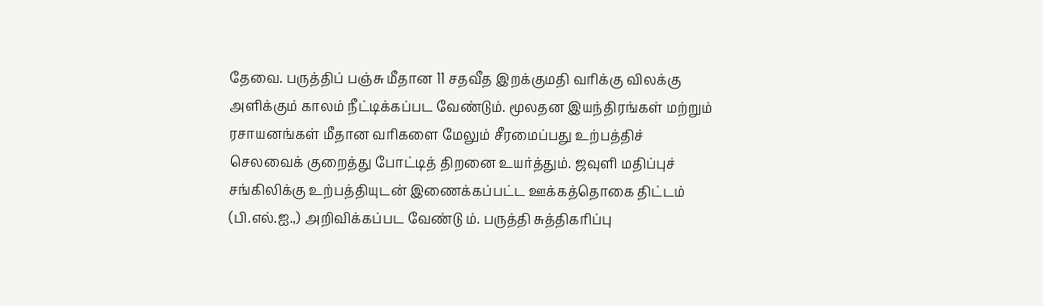தேவை. பருத்திப் பஞ்சு மீதான 11 சதவீத இறக்குமதி வரிக்கு விலக்கு அளிக்கும் காலம் நீட்டிக்கப்பட வேண்டும். மூலதன இயந்திரங்கள் மற்றும் ரசாயனங்கள் மீதான வரிகளை மேலும் சீரமைப்பது உற்பத்திச் செலவைக் குறைத்து போட்டித் திறனை உயர்த்தும். ஜவுளி மதிப்புச் சங்கிலிக்கு உற்பத்தியுடன் இணைக்கப்பட்ட ஊக்கத்தொகை திட்டம் (பி.எல்.ஐ.,) அறிவிக்கப்பட வேண்டு ம். பருத்தி சுத்திகரிப்பு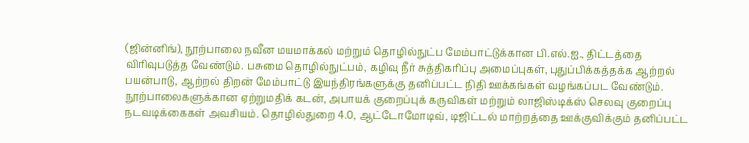(ஜின்னிங்), நூற்பாலை நவீன மயமாக்கல் மற்றும் தொழில்நுட்ப மேம்பாட்டுக்கான பி.எல்.ஐ., திட்டத்தை விரிவுபடுத்த வேண்டும். பசுமை தொழில்நுட்பம், கழிவு நீர் சுத்திகரிப்பு அமைப்புகள், புதுப்பிக்கத்தக்க ஆற்றல் பயன்பாடு, ஆற்றல் திறன் மேம்பாட்டு இயந்திரங்களுக்கு தனிப்பட்ட நிதி ஊக்கங்கள் வழங்கப்பட வேண்டும். நூற்பாலைகளுக்கான ஏற்றுமதிக் கடன், அபாயக் குறைப்புக் கருவிகள் மற்றும் லாஜிஸ்டிக்ஸ் செலவு குறைப்பு நடவடிக்கைகள் அவசியம். தொழில்துறை 4.0, ஆட்டோமோடிவ், டிஜிட்டல் மாற்றத்தை ஊக்குவிக்கும் தனிப்பட்ட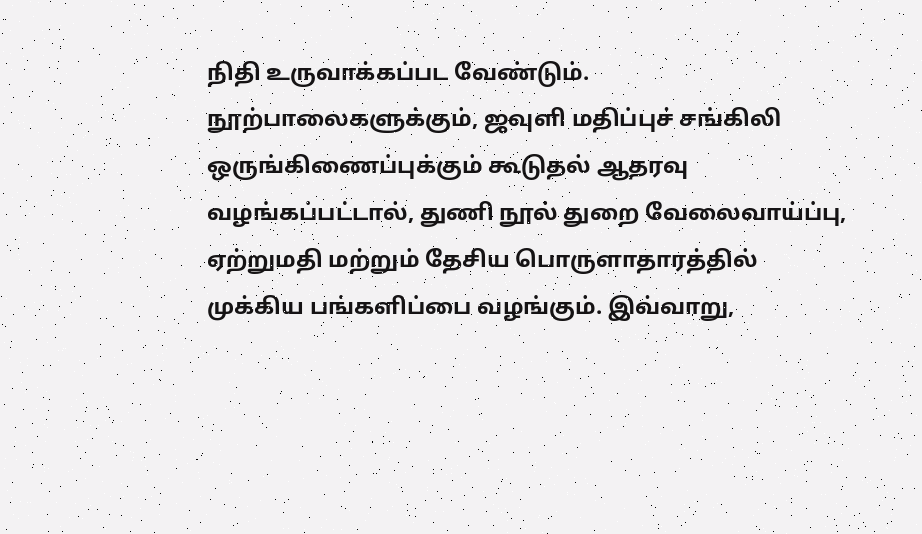நிதி உருவாக்கப்பட வேண்டும். நூற்பாலைகளுக்கும், ஜவுளி மதிப்புச் சங்கிலி ஒருங்கிணைப்புக்கும் கூடுதல் ஆதரவு வழங்கப்பட்டால், துணி நூல் துறை வேலைவாய்ப்பு, ஏற்றுமதி மற்றும் தேசிய பொருளாதாரத்தில் முக்கிய பங்களிப்பை வழங்கும். இவ்வாறு,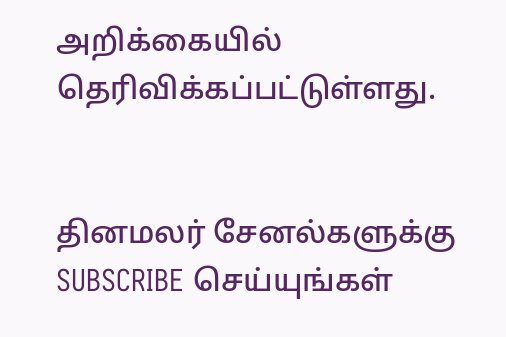அறிக்கையில் தெரிவிக்கப்பட்டுள்ளது.


தினமலர் சேனல்களுக்கு SUBSCRIBE செய்யுங்கள்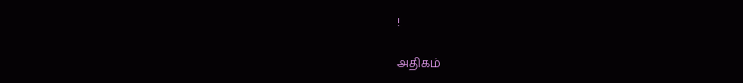!

அதிகம்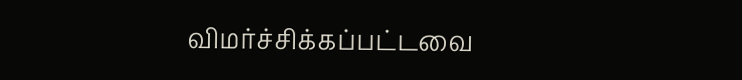விமர்ச்சிக்கப்பட்டவை